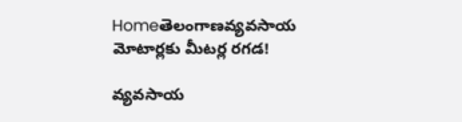Homeతెలంగాణవ్యవసాయ మోటార్లకు మీటర్ల రగడ!

వ్యవసాయ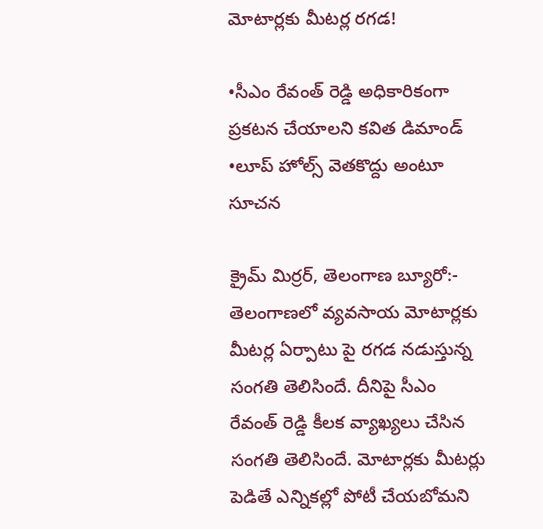మోటార్లకు మీటర్ల రగడ!

•సీఎం రేవంత్ రెడ్డి అధికారికంగా ప్రకటన చేయాలని కవిత డిమాండ్
•లూప్ హోల్స్ వెతకొద్దు అంటూ సూచన

క్రైమ్ మిర్రర్, తెలంగాణ బ్యూరో:-
తెలంగాణలో వ్యవసాయ మోటార్లకు మీటర్ల ఏర్పాటు పై రగడ నడుస్తున్న సంగతి తెలిసిందే. దీనిపై సీఎం రేవంత్ రెడ్డి కీలక వ్యాఖ్యలు చేసిన సంగతి తెలిసిందే. మోటార్లకు మీటర్లు పెడితే ఎన్నికల్లో పోటీ చేయబోమని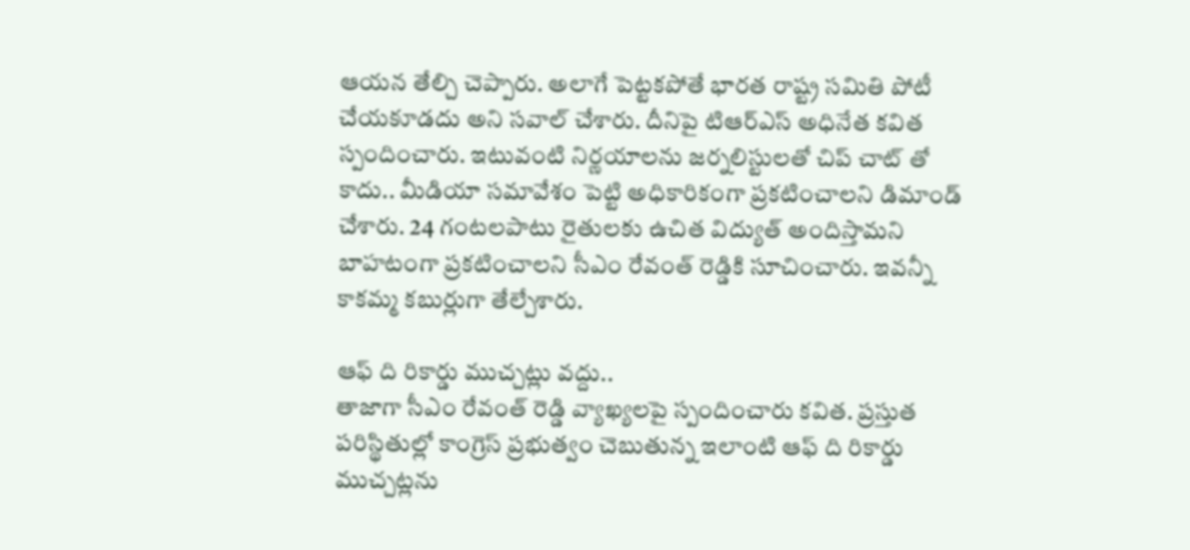ఆయన తేల్చి చెప్పారు. అలాగే పెట్టకపోతే భారత రాష్ట్ర సమితి పోటీ చేయకూడదు అని సవాల్ చేశారు. దీనిపై టిఆర్ఎస్ అధినేత కవిత స్పందించారు. ఇటువంటి నిర్ణయాలను జర్నలిస్టులతో చిప్ చాట్ తో కాదు.. మీడియా సమావేశం పెట్టి అధికారికంగా ప్రకటించాలని డిమాండ్ చేశారు. 24 గంటలపాటు రైతులకు ఉచిత విద్యుత్ అందిస్తామని బాహటంగా ప్రకటించాలని సీఎం రేవంత్ రెడ్డికి సూచించారు. ఇవన్నీ కాకమ్మ కబుర్లుగా తేల్చేశారు.

ఆఫ్ ది రికార్డు ముచ్చట్లు వద్దు..
తాజాగా సీఎం రేవంత్ రెడ్డి వ్యాఖ్యలపై స్పందించారు కవిత. ప్రస్తుత పరిస్థితుల్లో కాంగ్రెస్ ప్రభుత్వం చెబుతున్న ఇలాంటి ఆఫ్ ది రికార్డు ముచ్చట్లను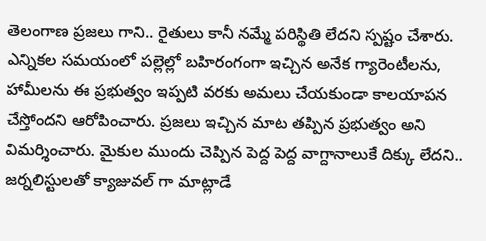తెలంగాణ ప్రజలు గాని.. రైతులు కానీ నమ్మే పరిస్థితి లేదని స్పష్టం చేశారు. ఎన్నికల సమయంలో పల్లెల్లో బహిరంగంగా ఇచ్చిన అనేక గ్యారెంటీలను, హామీలను ఈ ప్రభుత్వం ఇప్పటి వరకు అమలు చేయకుండా కాలయాపన చేస్తోందని ఆరోపించారు. ప్రజలు ఇచ్చిన మాట తప్పిన ప్రభుత్వం అని విమర్శించారు. మైకుల ముందు చెప్పిన పెద్ద పెద్ద వాగ్దానాలుకే దిక్కు లేదని.. జర్నలిస్టులతో క్యాజువల్ గా మాట్లాడే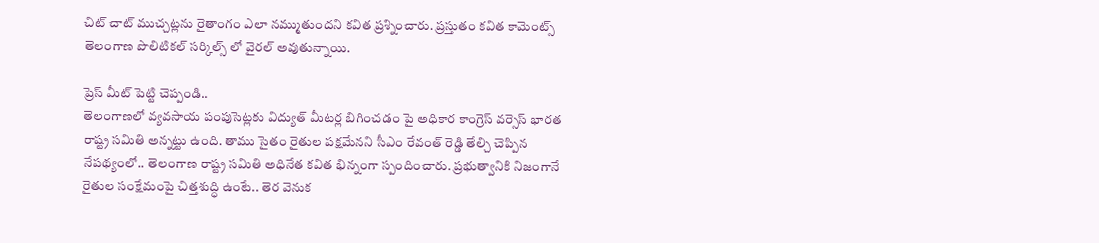చిట్ చాట్ ముచ్చట్లను రైతాంగం ఎలా నమ్ముతుందని కవిత ప్రశ్నించారు. ప్రస్తుతం కవిత కామెంట్స్ తెలంగాణ పొలిటికల్ సర్కిల్స్ లో వైరల్ అవుతున్నాయి.

ప్రెస్ మీట్ పెట్టి చెప్పండి..
తెలంగాణలో వ్యవసాయ పంపుసెట్లకు విద్యుత్ మీటర్ల బిగించడం పై అధికార కాంగ్రెస్ వర్సెస్ భారత రాష్ట్ర సమితి అన్నట్టు ఉంది. తాము సైతం రైతుల పక్షమేనని సీఎం రేవంత్ రెడ్డి తేల్చి చెప్పిన నేపథ్యంలో.. తెలంగాణ రాష్ట్ర సమితి అధినేత కవిత భిన్నంగా స్పందించారు. ప్రభుత్వానికి నిజంగానే రైతుల సంక్షేమంపై చిత్తశుద్ధి ఉంటే.. తెర వెనుక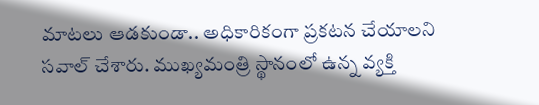మాటలు ఆడకుండా.. అధికారికంగా ప్రకటన చేయాలని సవాల్ చేశారు. ముఖ్యమంత్రి స్థానంలో ఉన్న వ్యక్తి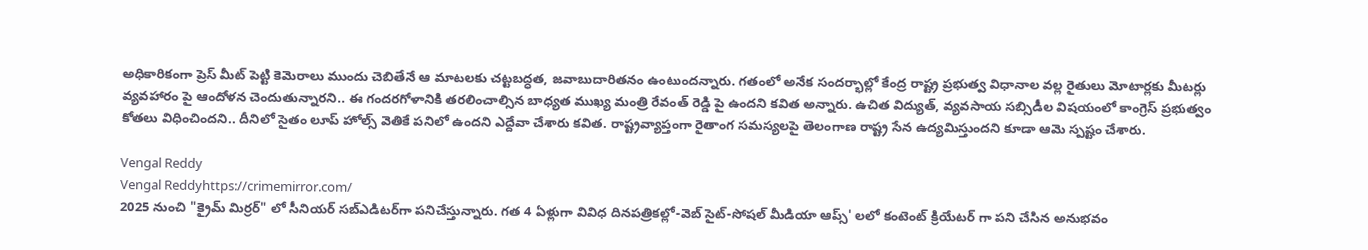అధికారికంగా ప్రెస్ మీట్ పెట్టి కెమెరాలు ముందు చెబితేనే ఆ మాటలకు చట్టబద్ధత, జవాబుదారితనం ఉంటుందన్నారు. గతంలో అనేక సందర్భాల్లో కేంద్ర రాష్ట్ర ప్రభుత్వ విధానాల వల్ల రైతులు మోటార్లకు మీటర్లు వ్యవహారం పై ఆందోళన చెందుతున్నారని.. ఈ గందరగోళానికి తరలించాల్సిన బాధ్యత ముఖ్య మంత్రి రేవంత్ రెడ్డి పై ఉందని కవిత అన్నారు. ఉచిత విద్యుత్, వ్యవసాయ సబ్సిడీల విషయంలో కాంగ్రెస్ ప్రభుత్వం కోతలు విధించిందని.. దీనిలో సైతం లూప్ హోల్స్ వెతికే పనిలో ఉందని ఎద్దేవా చేశారు కవిత. రాష్ట్రవ్యాప్తంగా రైతాంగ సమస్యలపై తెలంగాణ రాష్ట్ర సేన ఉద్యమిస్తుందని కూడా ఆమె స్పష్టం చేశారు.

Vengal Reddy
Vengal Reddyhttps://crimemirror.com/
2025 నుంచి "క్రైమ్ మిర్రర్" లో సీనియర్ సబ్‌ఎడిటర్‌గా పనిచేస్తున్నారు. గత 4 ఏళ్లుగా వివిధ దినపత్రికల్లో-వెబ్ సైట్-సోషల్ మీడియా ఆప్స్' లలో కంటెంట్ క్రియేటర్ గా పని చేసిన అనుభవం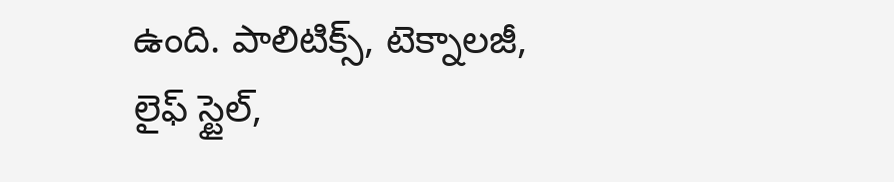ఉంది. పాలిటిక్స్‌, టెక్నాలజీ, లైఫ్‌ స్టైల్‌,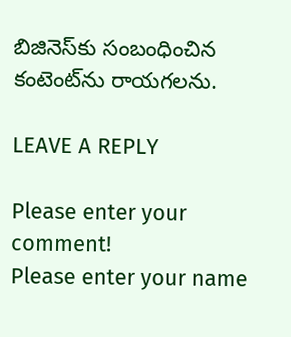బిజినెస్‌కు సంబంధించిన కంటెంట్‌ను రాయగలను.

LEAVE A REPLY

Please enter your comment!
Please enter your name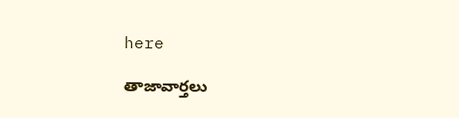here

తాజావార్తలు